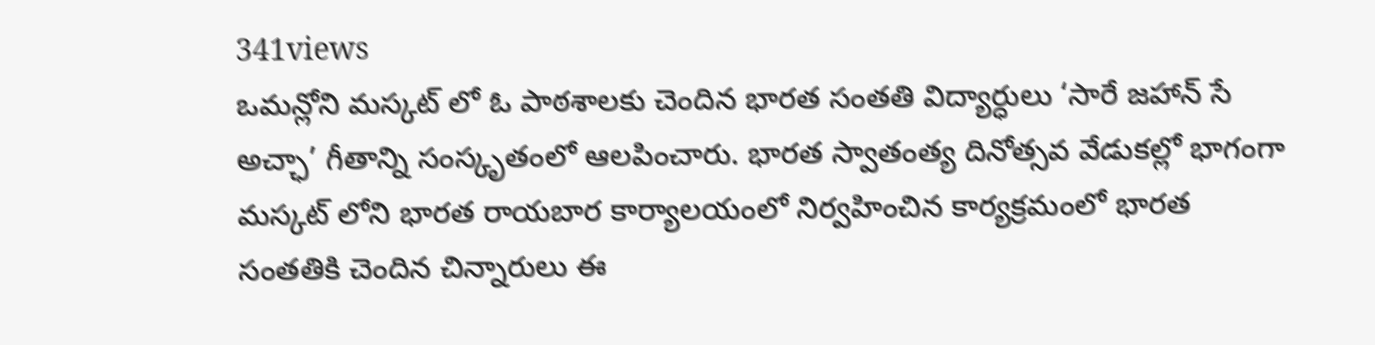341views
ఒమన్లోని మస్కట్ లో ఓ పాఠశాలకు చెందిన భారత సంతతి విద్యార్ధులు ‘సారే జహాన్ సే అచ్ఛా’ గీతాన్ని సంస్కృతంలో ఆలపించారు. భారత స్వాతంత్య దినోత్సవ వేడుకల్లో భాగంగా మస్కట్ లోని భారత రాయబార కార్యాలయంలో నిర్వహించిన కార్యక్రమంలో భారత సంతతికి చెందిన చిన్నారులు ఈ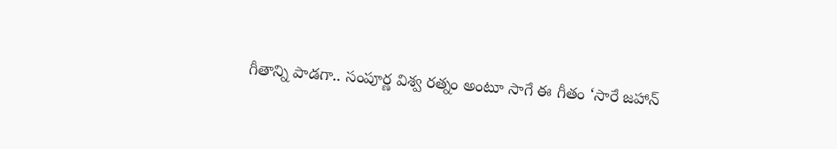గీతాన్ని పాడగా.. సంపూర్ణ విశ్వ రత్నం అంటూ సాగే ఈ గీతం ‘సారే జహాన్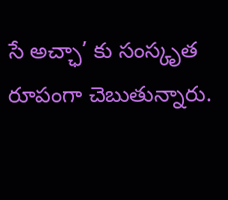సే అచ్ఛా’ కు సంస్కృత రూపంగా చెబుతున్నారు.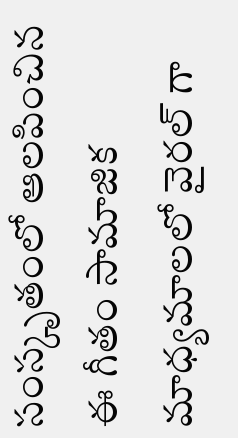సంస్కృతంలో ఆలపించిన ఈ గీతం సామాజిక మాధ్యమాలలో వైరల్ గా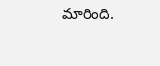మారింది.